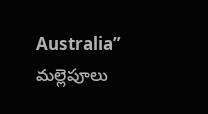Australia” మల్లెపూలు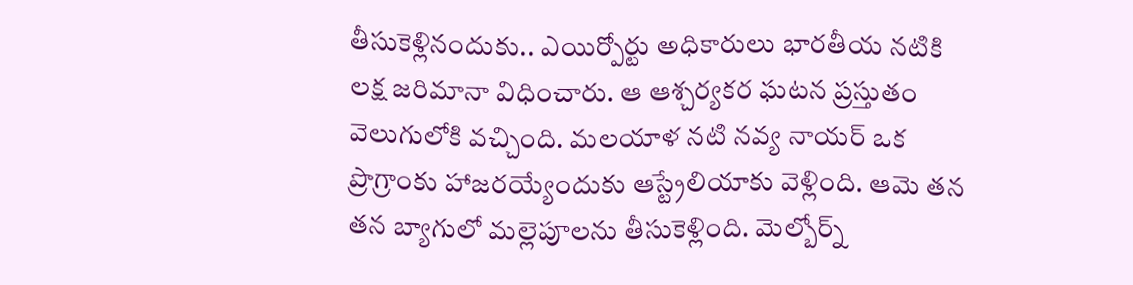తీసుకెళ్లినందుకు.. ఎయిర్పోర్టు అధికారులు భారతీయ నటికి లక్ష జరిమానా విధించారు. ఆ ఆశ్చర్యకర ఘటన ప్రస్తుతం వెలుగులోకి వచ్చింది. మలయాళ నటి నవ్య నాయర్ ఒక ప్రొగ్రాంకు హాజరయ్యేందుకు ఆస్ట్రేలియాకు వెళ్లింది. ఆమె తన తన బ్యాగులో మల్లెపూలను తీసుకెళ్లింది. మెల్బోర్న్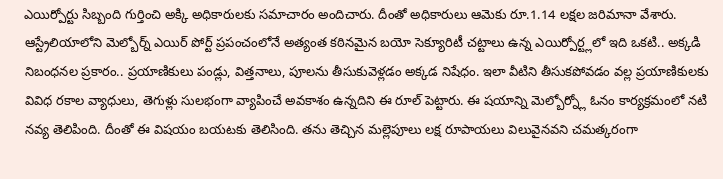ఎయిర్పోర్టు సిబ్బంది గుర్తించి అక్కి అధికారులకు సమాచారం అందిచారు. దీంతో అధికారులు ఆమెకు రూ.1.14 లక్షల జరిమానా వేశారు. ఆస్ట్రేలియాలోని మెల్బోర్న్ ఎయిర్ పోర్ట్ ప్రపంచంలోనే అత్యంత కఠినమైన బయో సెక్యూరిటీ చట్టాలు ఉన్న ఎయిర్పోర్ట్లలో ఇది ఒకటి.. అక్కడి నిబంధనల ప్రకారం.. ప్రయాణికులు పండ్లు, విత్తనాలు, పూలను తీసుకువెళ్లడం అక్కడ నిషేధం. ఇలా వీటిని తీసుకపోవడం వల్ల ప్రయాణికులకు వివిధ రకాల వ్యాధులు, తెగుళ్లు సులభంగా వ్యాపించే అవకాశం ఉన్నదిని ఈ రూల్ పెట్టారు. ఈ షయాన్ని మెల్బోర్న్లో ఓనం కార్యక్రమంలో నటి నవ్య తెలిపింది. దీంతో ఈ విషయం బయటకు తెలిసింది. తను తెచ్చిన మల్లెపూలు లక్ష రూపాయలు విలువైనవని చమత్కరంగా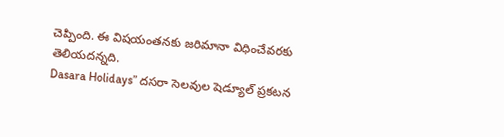చెప్పింది. ఈ విషయంతనకు జరిమానా విధించేవరకు తెలియదన్నది.
Dasara Holidays” దసరా సెలవుల షెడ్యూల్ ప్రకటన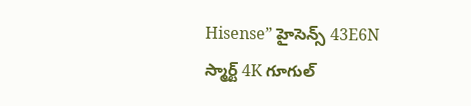Hisense” హైసెన్స్ 43E6N స్మార్ట్ 4K గూగుల్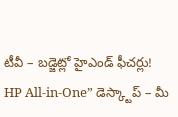టీవీ – బడ్జెట్లో హైఎండ్ ఫీచర్లు!
HP All-in-One” డెస్క్టాప్ – మీ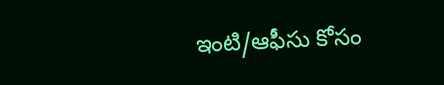ఇంటి/ఆఫీసు కోసం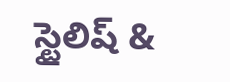స్టైలిష్ &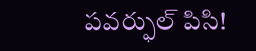పవర్ఫుల్ పిసి!